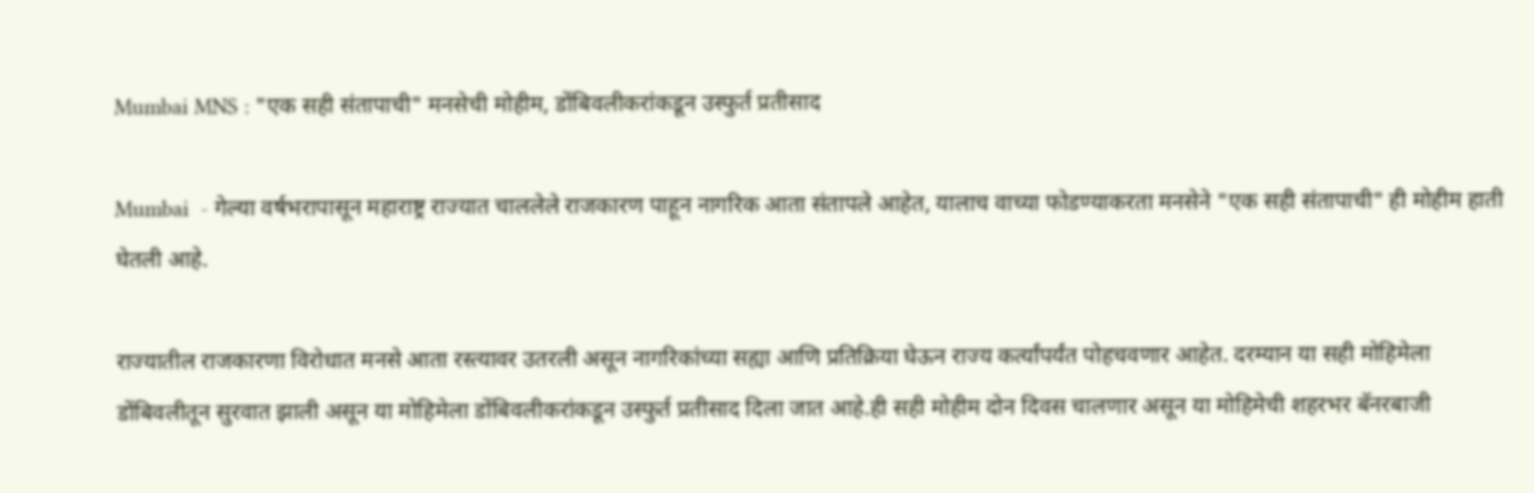Mumbai MNS : "एक सही संतापाची" मनसेची मोहीम, डोंबिवलीकरांकडून उस्फुर्त प्रतीसाद

Mumbai  - गेल्या वर्षभरापासून महाराष्ट्र राज्यात चाललेले राजकारण पाहून नागरिक आता संतापले आहेत, यालाच वाच्या फोडण्याकरता मनसेने "एक सही संतापाची" ही मोहीम हाती घेतली आहे.

राज्यातील राजकारणा विरोधात मनसे आता रस्त्यावर उतरली असून नागरिकांच्या सह्या आणि प्रतिक्रिया घेऊन राज्य कर्त्यांपर्यंत पोहचवणार आहेत. दरम्यान या सही मोहिमेला डोंबिवलीतून सुरवात झाली असून या मोहिमेला डोंबिवलीकरांकडून उस्फुर्त प्रतीसाद दिला जात आहे.ही सही मोहीम दोन दिवस चालणार असून या मोहिमेची शहरभर बॅनरबाजी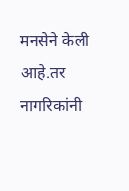मनसेने केली आहे.तर नागरिकांनी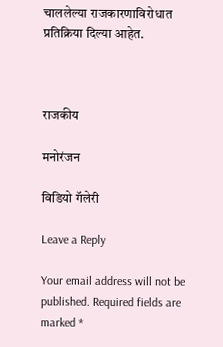चाललेल्या राजकारणाविरोधात प्रतिक्रिया दिल्या आहेत.



राजकीय

मनोरंजन

विडियो गॅलेरी

Leave a Reply

Your email address will not be published. Required fields are marked *